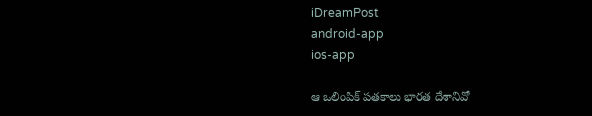iDreamPost
android-app
ios-app

ఆ ఒలింపిక్ పతకాలు భారత దేశానివో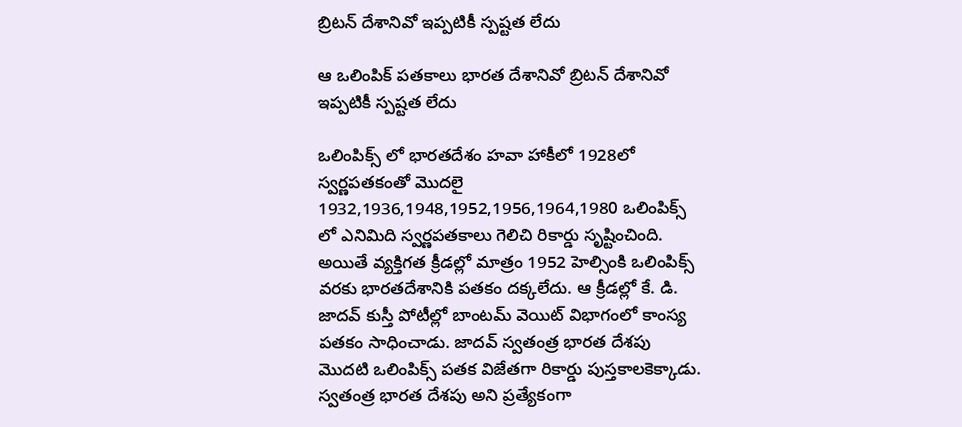బ్రిటన్ దేశానివో ఇప్పటికీ స్పష్టత లేదు

ఆ ఒలింపిక్ పతకాలు భారత దేశానివో బ్రిటన్ దేశానివో ఇప్పటికీ స్పష్టత లేదు

ఒలింపిక్స్ లో భారతదేశం హవా హాకీలో 1928లో స్వర్ణపతకంతో మొదలై 1932,1936,1948,1952,1956,1964,1980 ఒలింపిక్స్ లో ఎనిమిది స్వర్ణపతకాలు గెలిచి రికార్డు సృష్టించింది. అయితే వ్యక్తిగత క్రీడల్లో మాత్రం 1952 హెల్సింకి ఒలింపిక్స్ వరకు భారతదేశానికి పతకం దక్కలేదు. ఆ క్రీడల్లో కే. డి. జాదవ్ కుస్తీ పోటీల్లో బాంటమ్ వెయిట్ విభాగంలో కాంస్య పతకం సాధించాడు. జాదవ్ స్వతంత్ర భారత దేశపు మొదటి ఒలింపిక్స్ పతక విజేతగా రికార్డు పుస్తకాలకెక్కాడు. స్వతంత్ర భారత దేశపు అని ప్రత్యేకంగా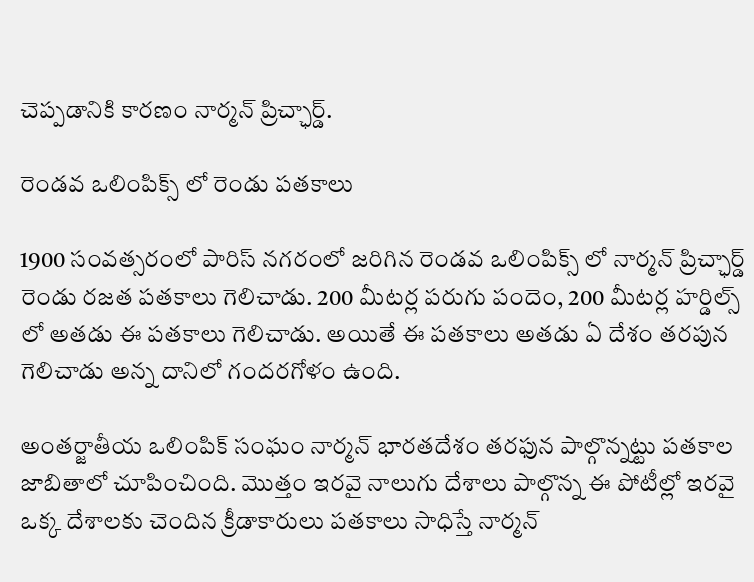చెప్పడానికి కారణం నార్మన్ ప్రిచ్ఛార్డ్.

రెండవ ఒలింపిక్స్ లో రెండు పతకాలు

1900 సంవత్సరంలో పారిస్ నగరంలో జరిగిన రెండవ ఒలింపిక్స్ లో నార్మన్ ప్రిచ్ఛార్డ్ రెండు రజత పతకాలు గెలిచాడు. 200 మీటర్ల పరుగు పందెం, 200 మీటర్ల హర్డిల్స్ లో అతడు ఈ పతకాలు గెలిచాడు. అయితే ఈ పతకాలు అతడు ఏ దేశం తరపున గెలిచాడు అన్న దానిలో గందరగోళం ఉంది.

అంతర్జాతీయ ఒలింపిక్ సంఘం నార్మన్ భారతదేశం తరఫున పాల్గొన్నట్టు పతకాల జాబితాలో చూపించింది. మొత్తం ఇరవై నాలుగు దేశాలు పాల్గొన్న ఈ పోటీల్లో ఇరవై ఒక్క దేశాలకు చెందిన క్రీడాకారులు పతకాలు సాధిస్తే నార్మన్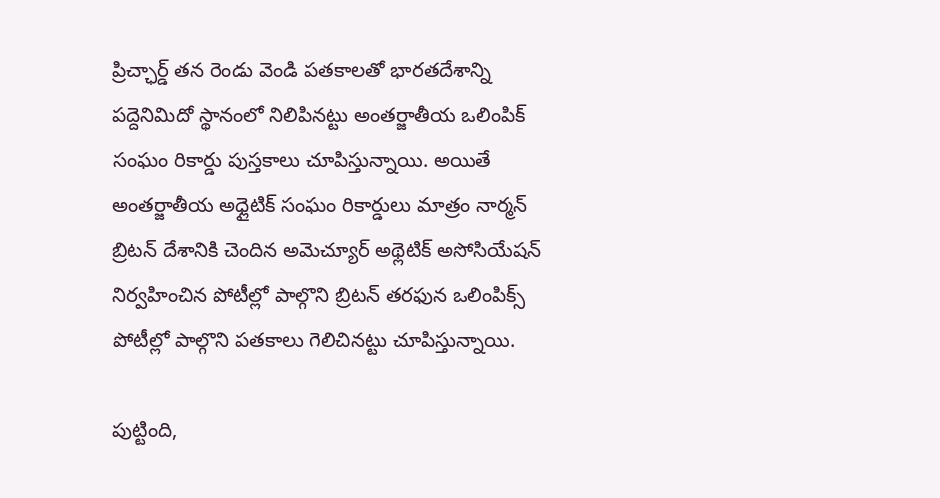ప్రిచ్ఛార్డ్ తన రెండు వెండి పతకాలతో భారతదేశాన్ని పద్దెనిమిదో స్థానంలో నిలిపినట్టు అంతర్జాతీయ ఒలింపిక్ సంఘం రికార్డు పుస్తకాలు చూపిస్తున్నాయి. అయితే అంతర్జాతీయ అధ్లైటిక్ సంఘం రికార్డులు మాత్రం నార్మన్ బ్రిటన్ దేశానికి చెందిన అమెచ్యూర్ అథ్లెటిక్ అసోసియేషన్ నిర్వహించిన పోటీల్లో పాల్గొని బ్రిటన్ తరఫున ఒలింపిక్స్ పోటీల్లో పాల్గొని పతకాలు గెలిచినట్టు చూపిస్తున్నాయి.

పుట్టింది,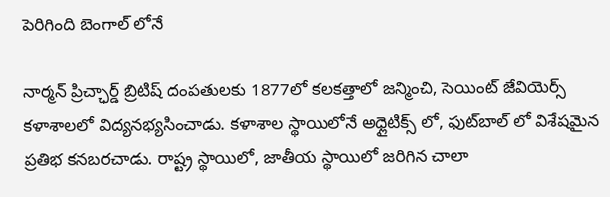పెరిగింది బెంగాల్ లోనే

నార్మన్ ప్రిచ్ఛార్డ్ బ్రిటిష్ దంపతులకు 1877లో కలకత్తాలో జన్మించి, సెయింట్ జేవియెర్స్ కళాశాలలో విద్యనభ్యసించాడు. కళాశాల స్థాయిలోనే అధ్లైటిక్స్ లో, ఫుట్‌బాల్ లో విశేషమైన ప్రతిభ కనబరచాడు. రాష్ట్ర స్థాయిలో, జాతీయ స్థాయిలో జరిగిన చాలా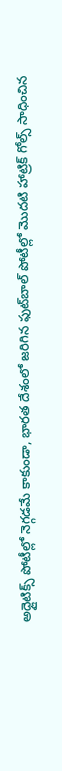అధ్లైటిక్స్ పోటీల్లో నెగ్గడమే కాకుండా, భారత దేశంలో జరిగిన ఫుట్‌బాల్ పోటీల్లో మొదటి హాట్రిక్ గోల్స్ సాధించిన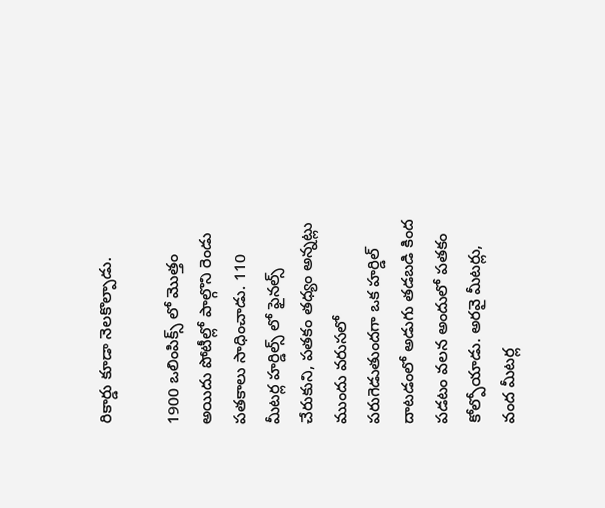రికార్డు కూడా నెలకొల్పాడు.

1900 ఒలింపిక్స్ లో మొత్తం అయిదు పోటీల్లో పాల్గొని రెండు పతకాలు సాధించాడు. 110 మీటర్ల హర్డిల్స్ లో ఫైనల్స్ చేరుకుని, పతకం తధ్యం అన్నట్లు ముందు వరుసలో పరుగెడుతుందగా ఒక హర్డిల్ దాటడంలో అడుగు తడబడి కింద పడటం వలన అందులో పతకం కోల్పోయాడు. అరవై మీటర్లు, వంద మీటర్ల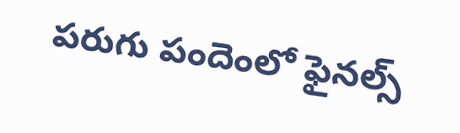పరుగు పందెంలో ఫైనల్స్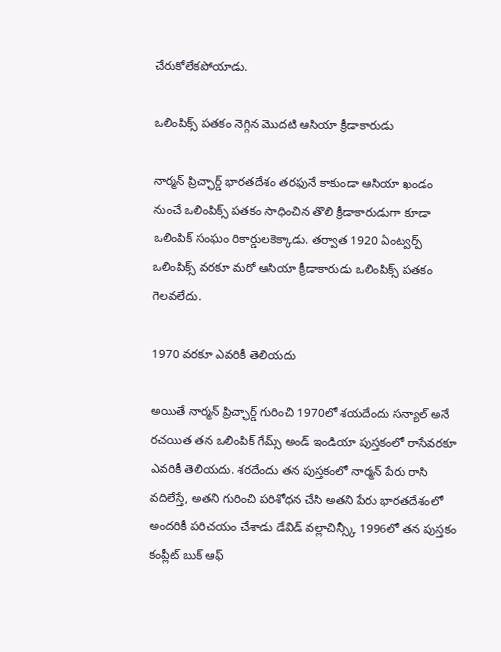చేరుకోలేకపోయాడు.

ఒలింపిక్స్ పతకం నెగ్గిన మొదటి ఆసియా క్రీడాకారుడు

నార్మన్ ప్రిచ్ఛార్డ్ భారతదేశం తరఫునే కాకుండా ఆసియా ఖండం నుంచే ఒలింపిక్స్ పతకం సాధించిన తొలి క్రీడాకారుడుగా కూడా ఒలింపిక్ సంఘం రికార్డులకెక్కాడు. తర్వాత 1920 ఏంట్వర్ప్ ఒలింపిక్స్ వరకూ మరో ఆసియా క్రీడాకారుడు ఒలింపిక్స్ పతకం గెలవలేదు.

1970 వరకూ ఎవరికీ తెలియదు

అయితే నార్మన్ ప్రిచ్ఛార్డ్ గురించి 1970లో శయదేందు సన్యాల్ అనే రచయిత తన ఒలింపిక్ గేమ్స్ అండ్ ఇండియా పుస్తకంలో రాసేవరకూ ఎవరికీ తెలియదు. శరదేందు తన పుస్తకంలో నార్మన్ పేరు రాసి వదిలేస్తే, అతని గురించి పరిశోధన చేసి అతని పేరు భారతదేశంలో అందరికీ పరిచయం చేశాడు డేవిడ్ వల్లాచిన్స్కీ 1996లో తన పుస్తకం కంప్లీట్ బుక్ ఆఫ్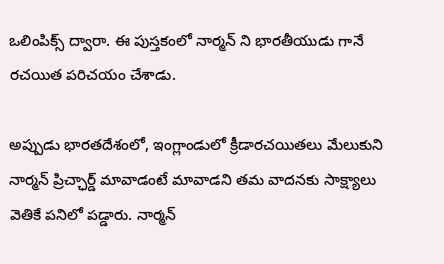ఒలింపిక్స్ ద్వారా. ఈ పుస్తకంలో నార్మన్ ని భారతీయుడు గానే రచయిత పరిచయం చేశాడు.

అప్పుడు భారతదేశంలో, ఇంగ్లాండులో క్రీడారచయితలు మేలుకుని నార్మన్ ప్రిచ్ఛార్డ్ మావాడంటే మావాడని తమ వాదనకు సాక్ష్యాలు వెతికే పనిలో పడ్డారు. నార్మన్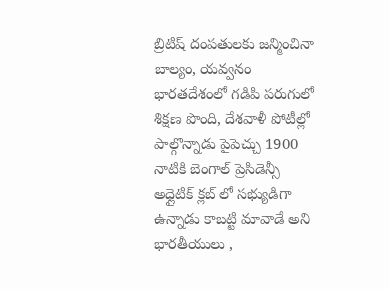బ్రిటిష్ దంపతులకు జన్మించినా బాల్యం, యవ్వనం భారతదేశంలో గడిపి పరుగులో శిక్షణ పొంది, దేశవాళీ పోటీల్లో పాల్గొన్నాడు పైపెచ్చు 1900 నాటికి బెంగాల్ ప్రెసిడెన్సీ అధ్లైటిక్ క్లబ్ లో సభ్యుడిగా ఉన్నాడు కాబట్టి మావాడే అని భారతీయులు ,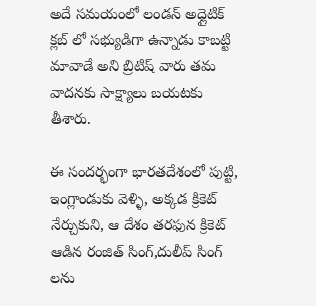అదే సమయంలో లండన్ అధ్లైటిక్ క్లబ్ లో సభ్యుడిగా ఉన్నాడు కాబట్టి మావాడే అని బ్రిటిష్ వారు తమ వాదనకు సాక్ష్యాలు బయటకు తీశారు.

ఈ సందర్భంగా భారతదేశంలో పుట్టి, ఇంగ్లాండుకు వెళ్ళి, అక్కడ క్రికెట్ నేర్చుకుని, ఆ దేశం తరఫున క్రికెట్ ఆడిన రంజిత్ సింగ్,దులీప్ సింగ్ లను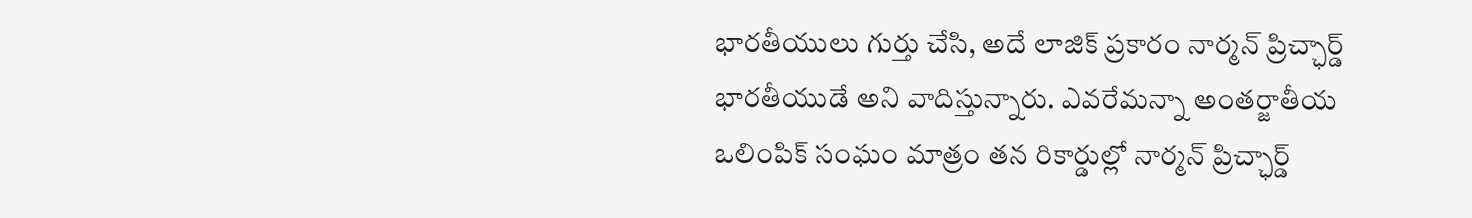భారతీయులు గుర్తు చేసి, అదే లాజిక్ ప్రకారం నార్మన్ ప్రిచ్ఛార్డ్ భారతీయుడే అని వాదిస్తున్నారు. ఎవరేమన్నా అంతర్జాతీయ ఒలింపిక్ సంఘం మాత్రం తన రికార్డుల్లో నార్మన్ ప్రిచ్ఛార్డ్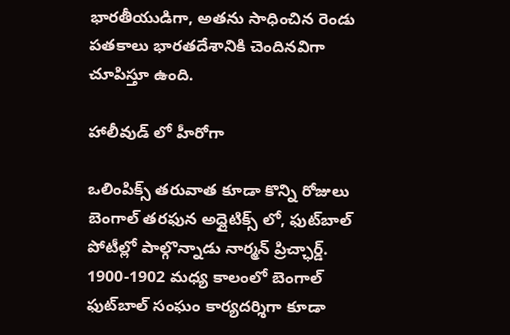భారతీయుడిగా, అతను సాధించిన రెండు పతకాలు భారతదేశానికి చెందినవిగా చూపిస్తూ ఉంది.

హాలీవుడ్ లో హీరోగా

ఒలింపిక్స్ తరువాత కూడా కొన్ని రోజులు బెంగాల్ తరఫున అధ్లైటిక్స్ లో, ఫుట్‌బాల్ పోటీల్లో పాల్గొన్నాడు నార్మన్ ప్రిచ్ఛార్డ్. 1900-1902 మధ్య కాలంలో బెంగాల్ ఫుట్‌బాల్ సంఘం కార్యదర్శిగా కూడా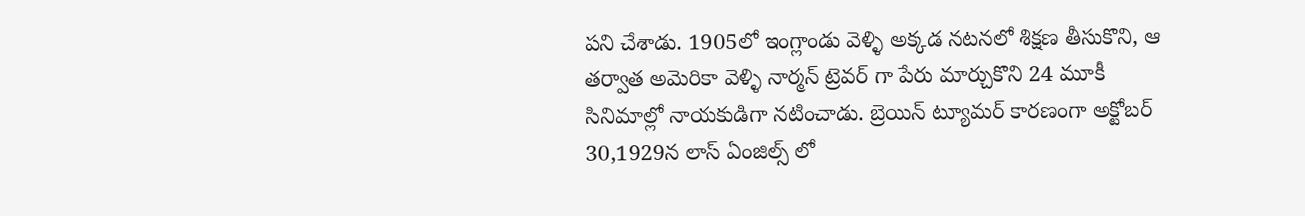పని చేశాడు. 1905లో ఇంగ్లాండు వెళ్ళి అక్కడ నటనలో శిక్షణ తీసుకొని, ఆ తర్వాత అమెరికా వెళ్ళి నార్మన్ ట్రెవర్ గా పేరు మార్చుకొని 24 మూకీ సినిమాల్లో నాయకుడిగా నటించాడు. బ్రెయిన్ ట్యూమర్ కారణంగా అక్టోబర్ 30,1929న లాస్ ఏంజిల్స్ లో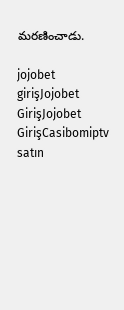మరణించాడు.

jojobet girişJojobet GirişJojobet GirişCasibomiptv satın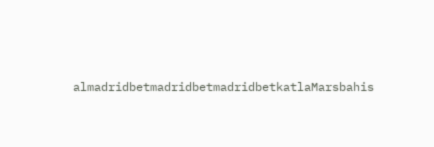almadridbetmadridbetmadridbetkatlaMarsbahis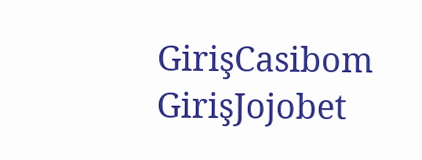GirişCasibom GirişJojobet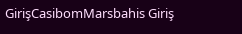GirişCasibomMarsbahis Giriş